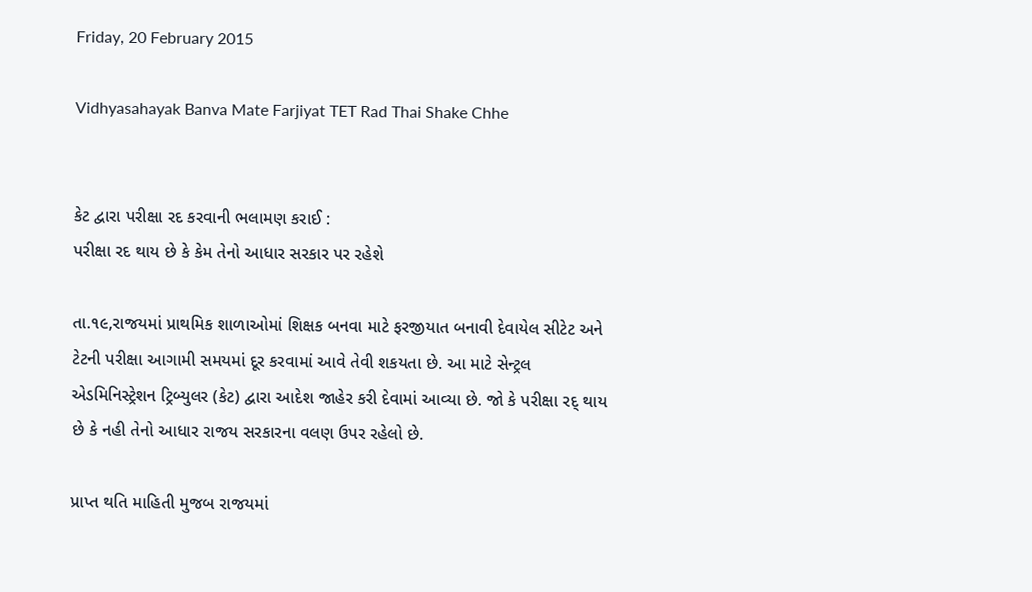Friday, 20 February 2015

Vidhyasahayak Banva Mate Farjiyat TET Rad Thai Shake Chhe


કેટ દ્વારા પરીક્ષા રદ કરવાની ભલામણ કરાઈ :
પરીક્ષા રદ થાય છે કે કેમ તેનો આધાર સરકાર પર રહેશે

તા.૧૯,રાજયમાં પ્રાથમિક શાળાઓમાં શિક્ષક બનવા માટે ફરજીયાત બનાવી દેવાયેલ સીટેટ અને ટેટની પરીક્ષા આગામી સમયમાં દૂર કરવામાં આવે તેવી શકયતા છે. આ માટે સેન્ટ્રલ એડમિનિસ્ટ્રેશન ટ્રિબ્યુલર (કેટ) દ્વારા આદેશ જાહેર કરી દેવામાં આવ્યા છે. જો કે પરીક્ષા રદ્ થાય છે કે નહી તેનો આધાર રાજય સરકારના વલણ ઉપર રહેલો છે.

પ્રાપ્ત થતિ માહિતી મુજબ રાજયમાં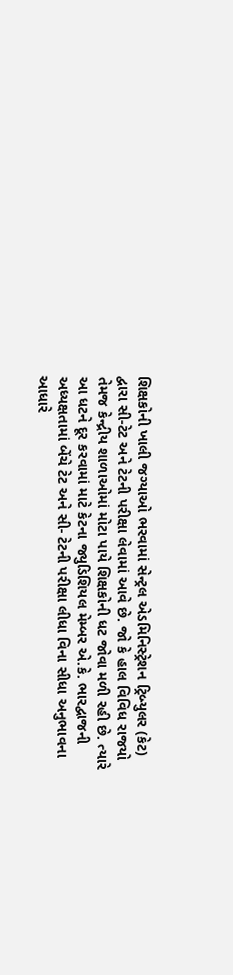શિક્ષકોની ખાલી જગ્યાઓ ભરવામાં સેન્ટ્રલ એડમિનિસ્ટ્રેશન ટ્રિબ્યુલર (કેટ) દ્વારા સી-ટેટ અને ટેટની પરીક્ષા લેવામાં આવે છે. જો કે હાલ વિવિધ રાજયો તેમજ કેન્દ્રીય શાળાઓમાં મોટા પાયે શિક્ષકોની ધટ જોવા મળી રહી છે. ત્યારે આ ધટને દૂર કરવામાં માટે કેટના જ્યુડિશિયલ મેમ્બર એ.કે. ભારદ્વાજની અધ્યક્ષતામાં બેંચે ટેટ અને સી- ટેટની પરીક્ષા લીધા વિના સીધા અનુભાવના આધારે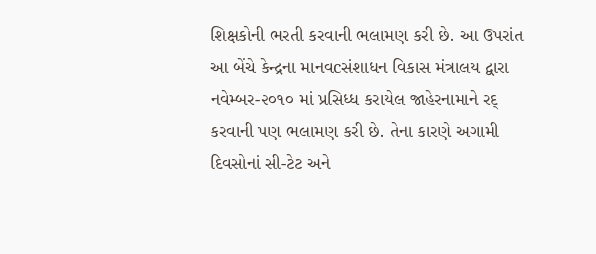શિક્ષકોની ભરતી કરવાની ભલામણ કરી છે. આ ઉપરાંત આ બેંચે કેન્દ્રના માનવcસંશાધન વિકાસ મંત્રાલય દ્વારા નવેમ્બર-૨૦૧૦ માં પ્રસિધ્ધ કરાયેલ જાહેરનામાને રદ્ કરવાની પણ ભલામણ કરી છે. તેના કારણે અગામી દિવસોનાં સી-ટેટ અને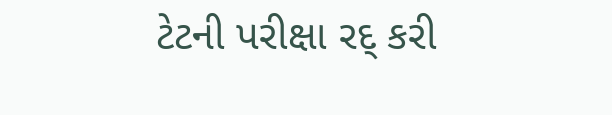ટેટની પરીક્ષા રદ્ કરી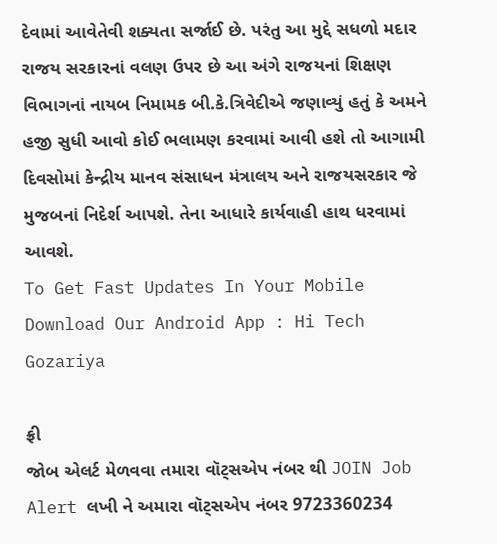દેવામાં આવેતેવી શક્યતા સર્જાઈ છે. પરંતુ આ મુદ્દે સધળો મદાર રાજય સરકારનાં વલણ ઉપર છે આ અંગે રાજયનાં શિક્ષણ વિભાગનાં નાયબ નિમામક બી.કે.ત્રિવેદીએ જણાવ્યું હતું કે અમને હજી સુધી આવો કોઈ ભલામણ કરવામાં આવી હશે તો આગામી દિવસોમાં કેન્દ્રીય માનવ સંસાધન મંત્રાલય અને રાજયસરકાર જે મુજબનાં નિદેર્શ આપશે. તેના આધારે કાર્યવાહી હાથ ધરવામાં આવશે.
To Get Fast Updates In Your Mobile Download Our Android App : Hi Tech Gozariya

ફ્રી
જોબ એલર્ટ મેળવવા તમારા વૉટ્સએપ નંબર થી JOIN Job Alert લખી ને અમારા વૉટ્સએપ નંબર 9723360234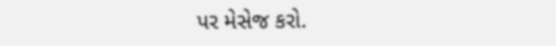પર મેસેજ કરો.